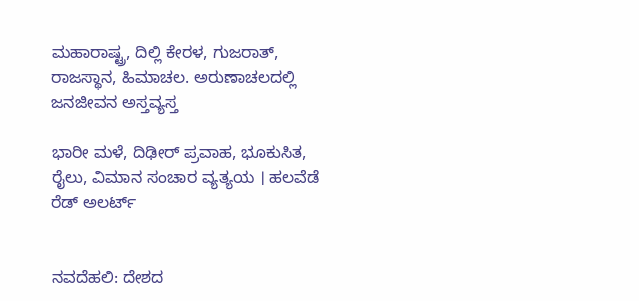ಮಹಾರಾಷ್ಟ್ರ, ದಿಲ್ಲಿ ಕೇರಳ, ಗುಜರಾತ್‌, ರಾಜಸ್ಥಾನ, ಹಿಮಾಚಲ. ಅರುಣಾಚಲದಲ್ಲಿ ಜನಜೀವನ ಅಸ್ತವ್ಯಸ್ತ

ಭಾರೀ ಮಳೆ, ದಿಢೀರ್ ಪ್ರವಾಹ, ಭೂಕುಸಿತ, ರೈಲು, ವಿಮಾನ ಸಂಚಾರ ವ್ಯತ್ಯಯ । ಹಲವೆಡೆ ರೆಡ್‌ ಅಲರ್ಟ್‌


ನವದೆಹಲಿ: ದೇಶದ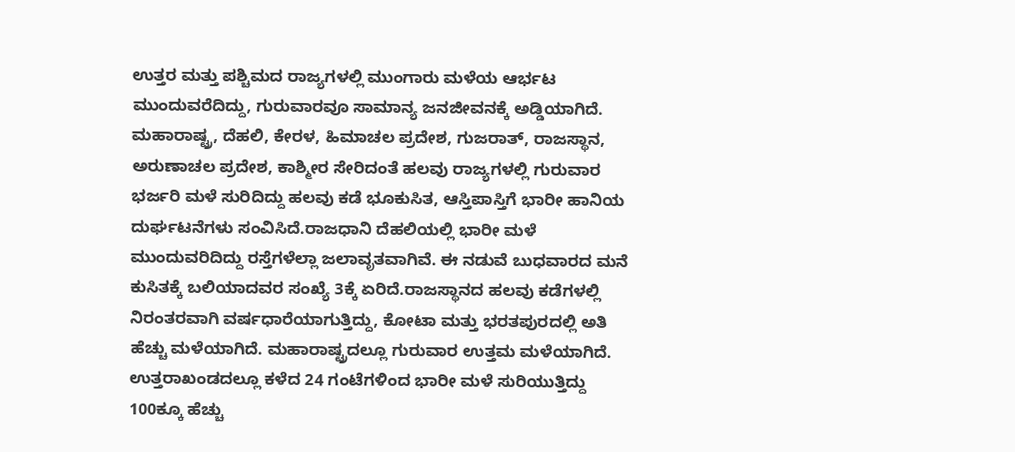ಉತ್ತರ ಮತ್ತು ಪಶ್ಚಿಮದ ರಾಜ್ಯಗಳಲ್ಲಿ ಮುಂಗಾರು ಮಳೆಯ ಆರ್ಭಟ ಮುಂದುವರೆದಿದ್ದು, ಗುರುವಾರವೂ ಸಾಮಾನ್ಯ ಜನಜೀವನಕ್ಕೆ ಅಡ್ಡಿಯಾಗಿದೆ. ಮಹಾರಾಷ್ಟ್ರ, ದೆಹಲಿ, ಕೇರಳ, ಹಿಮಾಚಲ ಪ್ರದೇಶ, ಗುಜರಾತ್‌, ರಾಜಸ್ಥಾನ, ಅರುಣಾಚಲ ಪ್ರದೇಶ, ಕಾಶ್ಮೀರ ಸೇರಿದಂತೆ ಹಲವು ರಾಜ್ಯಗಳಲ್ಲಿ ಗುರುವಾರ ಭರ್ಜರಿ ಮಳೆ ಸುರಿದಿದ್ದು ಹಲವು ಕಡೆ ಭೂಕುಸಿತ, ಆಸ್ತಿಪಾಸ್ತಿಗೆ ಭಾರೀ ಹಾನಿಯ ದುರ್ಘಟನೆಗಳು ಸಂವಿಸಿದೆ.ರಾಜಧಾನಿ ದೆಹಲಿಯಲ್ಲಿ ಭಾರೀ ಮಳೆ ಮುಂದುವರಿದಿದ್ದು ರಸ್ತೆಗಳೆಲ್ಲಾ ಜಲಾವೃತವಾಗಿವೆ. ಈ ನಡುವೆ ಬುಧವಾರದ ಮನೆ ಕುಸಿತಕ್ಕೆ ಬಲಿಯಾದವರ ಸಂಖ್ಯೆ 3ಕ್ಕೆ ಏರಿದೆ.ರಾಜಸ್ಥಾನದ ಹಲವು ಕಡೆಗಳಲ್ಲಿ ನಿರಂತರವಾಗಿ ವರ್ಷಧಾರೆಯಾಗುತ್ತಿದ್ದು, ಕೋಟಾ ಮತ್ತು ಭರತಪುರದಲ್ಲಿ ಅತಿ ಹೆಚ್ಚು ಮಳೆಯಾಗಿದೆ. ಮಹಾರಾಷ್ಟ್ರದಲ್ಲೂ ಗುರುವಾರ ಉತ್ತಮ ಮಳೆಯಾಗಿದೆ. ಉತ್ತರಾಖಂಡದಲ್ಲೂ ಕಳೆದ 24 ಗಂಟೆಗಳಿಂದ ಭಾರೀ ಮಳೆ ಸುರಿಯುತ್ತಿದ್ದು 100ಕ್ಕೂ ಹೆಚ್ಚು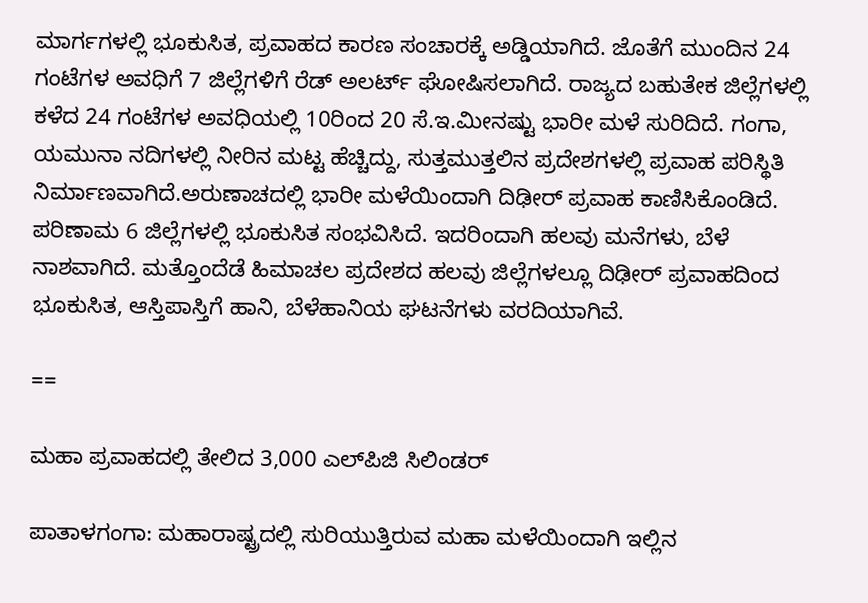ಮಾರ್ಗಗಳಲ್ಲಿ ಭೂಕುಸಿತ, ಪ್ರವಾಹದ ಕಾರಣ ಸಂಚಾರಕ್ಕೆ ಅಡ್ಡಿಯಾಗಿದೆ. ಜೊತೆಗೆ ಮುಂದಿನ 24 ಗಂಟೆಗಳ ಅವಧಿಗೆ 7 ಜಿಲ್ಲೆಗಳಿಗೆ ರೆಡ್‌ ಅಲರ್ಟ್‌ ಘೋಷಿಸಲಾಗಿದೆ. ರಾಜ್ಯದ ಬಹುತೇಕ ಜಿಲ್ಲೆಗಳಲ್ಲಿ ಕಳೆದ 24 ಗಂಟೆಗಳ ಅವಧಿಯಲ್ಲಿ 10ರಿಂದ 20 ಸೆ.ಇ.ಮೀನಷ್ಟು ಭಾರೀ ಮಳೆ ಸುರಿದಿದೆ. ಗಂಗಾ, ಯಮುನಾ ನದಿಗಳಲ್ಲಿ ನೀರಿನ ಮಟ್ಟ ಹೆಚ್ಚಿದ್ದು, ಸುತ್ತಮುತ್ತಲಿನ ಪ್ರದೇಶಗಳಲ್ಲಿ ಪ್ರವಾಹ ಪರಿಸ್ಥಿತಿ ನಿರ್ಮಾಣವಾಗಿದೆ.ಅರುಣಾಚದಲ್ಲಿ ಭಾರೀ ಮಳೆಯಿಂದಾಗಿ ದಿಢೀರ್‌ ಪ್ರವಾಹ ಕಾಣಿಸಿಕೊಂಡಿದೆ. ಪರಿಣಾಮ 6 ಜಿಲ್ಲೆಗಳಲ್ಲಿ ಭೂಕುಸಿತ ಸಂಭವಿಸಿದೆ. ಇದರಿಂದಾಗಿ ಹಲವು ಮನೆಗಳು, ಬೆಳೆ ನಾಶವಾಗಿದೆ. ಮತ್ತೊಂದೆಡೆ ಹಿಮಾಚಲ ಪ್ರದೇಶದ ಹಲವು ಜಿಲ್ಲೆಗಳಲ್ಲೂ ದಿಢೀರ್‌ ಪ್ರವಾಹದಿಂದ ಭೂಕುಸಿತ, ಆಸ್ತಿಪಾಸ್ತಿಗೆ ಹಾನಿ, ಬೆಳೆಹಾನಿಯ ಘಟನೆಗಳು ವರದಿಯಾಗಿವೆ.

==

ಮಹಾ ಪ್ರವಾಹದಲ್ಲಿ ತೇಲಿದ 3,000 ಎಲ್‌ಪಿಜಿ ಸಿಲಿಂಡರ್‌

ಪಾತಾಳಗಂಗಾ: ಮಹಾರಾಷ್ಟ್ರದಲ್ಲಿ ಸುರಿಯುತ್ತಿರುವ ಮಹಾ ಮಳೆಯಿಂದಾಗಿ ಇಲ್ಲಿನ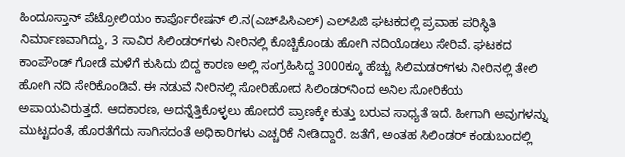ಹಿಂದೂಸ್ತಾನ್ ಪೆಟ್ರೋಲಿಯಂ ಕಾರ್ಪೊರೇಷನ್ ಲಿ.ನ(ಎಚ್‌ಪಿಸಿಎಲ್‌) ಎಲ್‌ಪಿಜಿ ಘಟಕದಲ್ಲಿ ಪ್ರವಾಹ ಪರಿಸ್ಥಿತಿ ನಿರ್ಮಾಣವಾಗಿದ್ದು, 3 ಸಾವಿರ ಸಿಲಿಂಡರ್‌ಗಳು ನೀರಿನಲ್ಲಿ ಕೊಚ್ಚಿಕೊಂಡು ಹೋಗಿ ನದಿಯೊಡಲು ಸೇರಿವೆ. ಘಟಕದ ಕಾಂಪೌಂಡ್ ಗೋಡೆ ಮಳೆಗೆ ಕುಸಿದು ಬಿದ್ದ ಕಾರಣ ಅಲ್ಲಿ ಸಂಗ್ರಹಿಸಿದ್ದ 3000ಕ್ಕೂ ಹೆಚ್ಚು ಸಿಲಿಮಡರ್‌ಗಳು ನೀರಿನಲ್ಲಿ ತೇಲಿ ಹೋಗಿ ನದಿ ಸೇರಿಕೊಂಡಿವೆ. ಈ ನಡುವೆ ನೀರಿನಲ್ಲಿ ಸೋರಿಹೋದ ಸಿಲಿಂಡರ್‌ನಿಂದ ಅನಿಲ ಸೋರಿಕೆಯ ಅಪಾಯವಿರುತ್ತದೆ. ಆದಕಾರಣ, ಅದನ್ನೆತ್ತಿಕೊಳ್ಳಲು ಹೋದರೆ ಪ್ರಾಣಕ್ಕೇ ಕುತ್ತು ಬರುವ ಸಾಧ್ಯತೆ ಇದೆ. ಹೀಗಾಗಿ ಅವುಗಳನ್ನು ಮುಟ್ಟದಂತೆ, ಹೊರತೆಗೆದು ಸಾಗಿಸದಂತೆ ಅಧಿಕಾರಿಗಳು ಎಚ್ಚರಿಕೆ ನೀಡಿದ್ದಾರೆ. ಜತೆಗೆ, ಅಂತಹ ಸಿಲಿಂಡರ್‌ ಕಂಡುಬಂದಲ್ಲಿ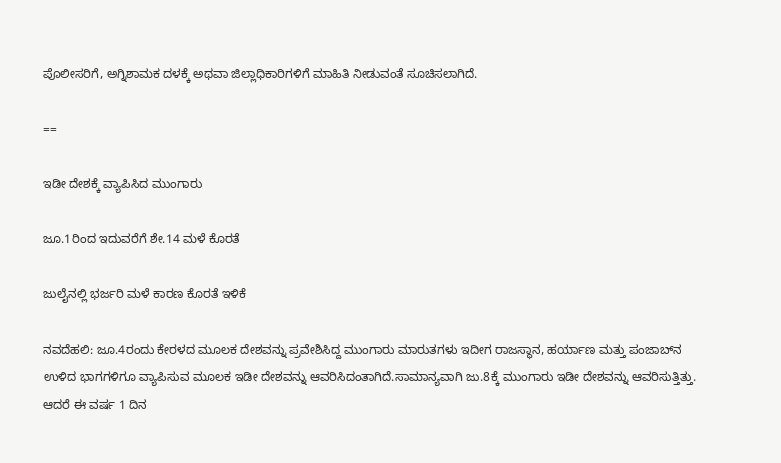ಪೊಲೀಸರಿಗೆ, ಅಗ್ನಿಶಾಮಕ ದಳಕ್ಕೆ ಅಥವಾ ಜಿಲ್ಲಾಧಿಕಾರಿಗಳಿಗೆ ಮಾಹಿತಿ ನೀಡುವಂತೆ ಸೂಚಿಸಲಾಗಿದೆ.

==

ಇಡೀ ದೇಶಕ್ಕೆ ವ್ಯಾಪಿಸಿದ ಮುಂಗಾರು

ಜೂ.1ರಿಂದ ಇದುವರೆಗೆ ಶೇ.14 ಮಳೆ ಕೊರತೆ

ಜುಲೈನಲ್ಲಿ ಭರ್ಜರಿ ಮಳೆ ಕಾರಣ ಕೊರತೆ ಇಳಿಕೆ

ನವದೆಹಲಿ: ಜೂ.4ರಂದು ಕೇರಳದ ಮೂಲಕ ದೇಶವನ್ನು ಪ್ರವೇಶಿಸಿದ್ದ ಮುಂಗಾರು ಮಾರುತಗಳು ಇದೀಗ ರಾಜಸ್ಥಾನ, ಹರ್ಯಾಣ ಮತ್ತು ಪಂಜಾಬ್‌ನ ಉಳಿದ ಭಾಗಗಳಿಗೂ ವ್ಯಾಪಿಸುವ ಮೂಲಕ ಇಡೀ ದೇಶವನ್ನು ಆವರಿಸಿದಂತಾಗಿದೆ.ಸಾಮಾನ್ಯವಾಗಿ ಜು.8ಕ್ಕೆ ಮುಂಗಾರು ಇಡೀ ದೇಶವನ್ನು ಆವರಿಸುತ್ತಿತ್ತು. ಆದರೆ ಈ ವರ್ಷ 1 ದಿನ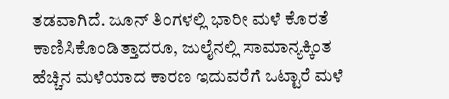ತಡವಾಗಿದೆ. ಜೂನ್‌ ತಿಂಗಳಲ್ಲಿ ಭಾರೀ ಮಳೆ ಕೊರತೆ ಕಾಣಿಸಿಕೊಂಡಿತ್ತಾದರೂ, ಜುಲೈನಲ್ಲಿ ಸಾಮಾನ್ಯಕ್ಕಿಂತ ಹೆಚ್ಚಿನ ಮಳೆಯಾದ ಕಾರಣ ಇದುವರೆಗೆ ಒಟ್ಟಾರೆ ಮಳೆ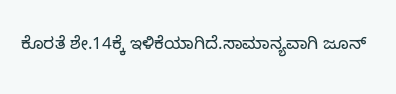ಕೊರತೆ ಶೇ.14ಕ್ಕೆ ಇಳಿಕೆಯಾಗಿದೆ.ಸಾಮಾನ್ಯವಾಗಿ ಜೂನ್‌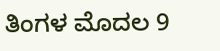ತಿಂಗಳ ಮೊದಲ 9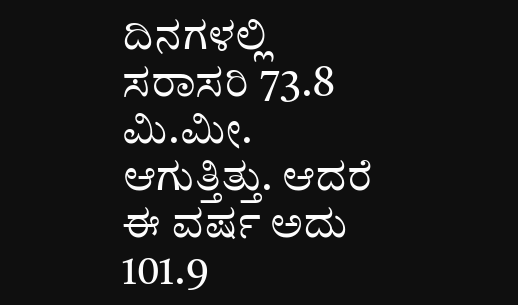ದಿನಗಳಲ್ಲಿ ಸರಾಸರಿ 73.8 ಮಿ.ಮೀ. ಆಗುತ್ತಿತ್ತು. ಆದರೆ ಈ ವರ್ಷ ಅದು 101.9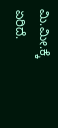ಮಿ.ಮೀ.ಕ್ಕೆ ಏರಿದೆ.